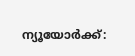ന്യൂയോര്‍ക്ക്: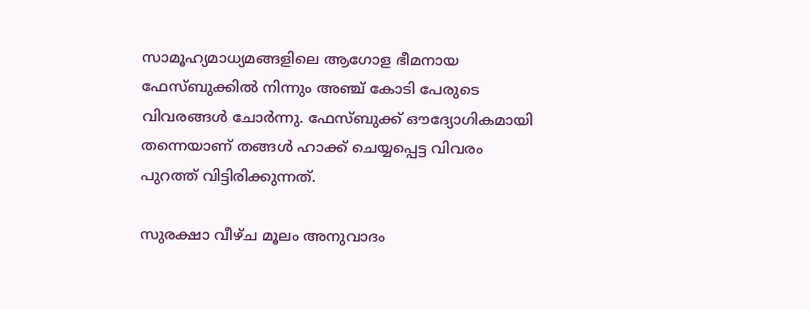സാമൂഹ്യമാധ്യമങ്ങളിലെ ആഗോള ഭീമനായ ഫേസ്ബുക്കില്‍ നിന്നും അഞ്ച് കോടി പേരുടെ വിവരങ്ങള്‍ ചോര്‍ന്നു. ഫേസ്ബുക്ക് ഔദ്യോഗികമായി തന്നെയാണ് തങ്ങള്‍ ഹാക്ക് ചെയ്യപ്പെട്ട വിവരം പുറത്ത് വിട്ടിരിക്കുന്നത്.

സുരക്ഷാ വീഴ്ച മൂലം അനുവാദം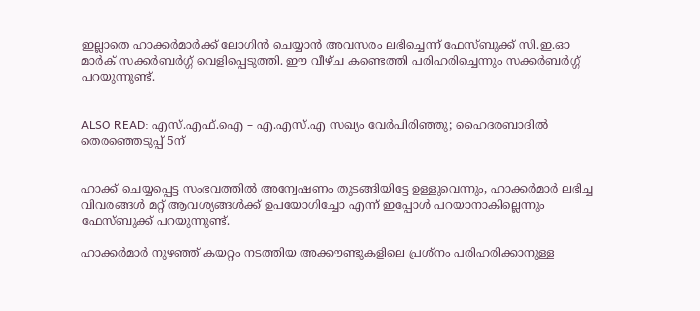ഇല്ലാതെ ഹാക്കര്‍മാര്‍ക്ക് ലോഗിന്‍ ചെയ്യാന്‍ അവസരം ലഭിച്ചെന്ന് ഫേസ്ബുക്ക് സി.ഇ.ഓ മാര്‍ക് സക്കര്‍ബര്‍ഗ്ഗ് വെളിപ്പെടുത്തി. ഈ വീഴ്ച കണ്ടെത്തി പരിഹരിച്ചെന്നും സക്കര്‍ബര്‍ഗ്ഗ് പറയുന്നുണ്ട്.


ALSO READ: എസ്.എഫ്.ഐ – എ.എസ്.എ സഖ്യം വേര്‍പിരിഞ്ഞു; ഹൈദരബാദില്‍ തെരഞ്ഞെടുപ്പ് 5ന്


ഹാക്ക് ചെയ്യപ്പെട്ട സംഭവത്തില്‍ അന്വേഷണം തുടങ്ങിയിട്ടേ ഉള്ളുവെന്നും, ഹാക്കര്‍മാര്‍ ലഭിച്ച വിവരങ്ങള്‍ മറ്റ് ആവശ്യങ്ങള്‍ക്ക് ഉപയോഗിച്ചോ എന്ന് ഇപ്പോള്‍ പറയാനാകില്ലെന്നും ഫേസ്ബുക്ക് പറയുന്നുണ്ട്.

ഹാക്കര്‍മാര്‍ നുഴഞ്ഞ് കയറ്റം നടത്തിയ അക്കൗണ്ടുകളിലെ പ്രശ്‌നം പരിഹരിക്കാനുള്ള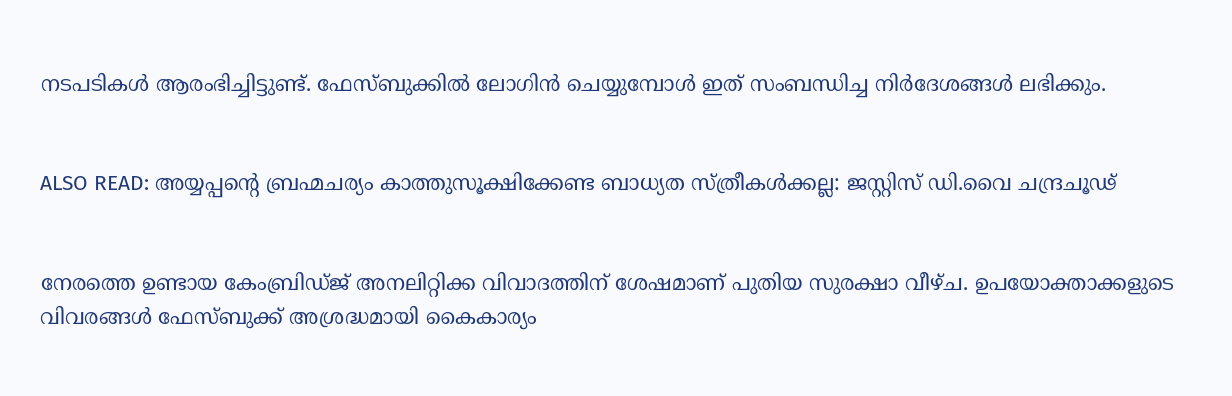നടപടികള്‍ ആരംഭിച്ചിട്ടുണ്ട്. ഫേസ്ബുക്കില്‍ ലോഗിന്‍ ചെയ്യുമ്പോള്‍ ഇത് സംബന്ധിച്ച നിര്‍ദേശങ്ങള്‍ ലഭിക്കും.


ALSO READ: അയ്യപ്പന്റെ ബ്രഹ്മചര്യം കാത്തുസൂക്ഷിക്കേണ്ട ബാധ്യത സ്ത്രീകള്‍ക്കല്ല: ജസ്റ്റിസ് ഡി.വൈ ചന്ദ്രചൂഢ്


നേരത്തെ ഉണ്ടായ കേംബ്രിഡ്ജ് അനലിറ്റിക്ക വിവാദത്തിന് ശേഷമാണ് പുതിയ സുരക്ഷാ വീഴ്ച. ഉപയോക്താക്കളുടെ വിവരങ്ങള്‍ ഫേസ്ബുക്ക് അശ്രദ്ധമായി കൈകാര്യം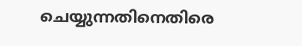ചെയ്യുന്നതിനെതിരെ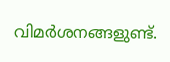വിമര്‍ശനങ്ങളുണ്ട്.